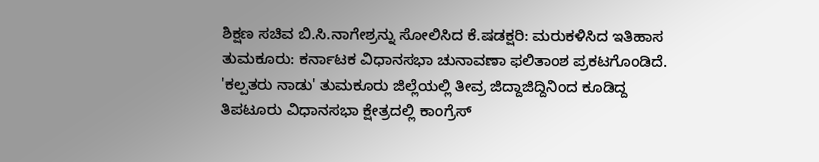ಶಿಕ್ಷಣ ಸಚಿವ ಬಿ.ಸಿ.ನಾಗೇಶ್ರನ್ನು ಸೋಲಿಸಿದ ಕೆ.ಷಡಕ್ಷರಿ: ಮರುಕಳಿಸಿದ ಇತಿಹಾಸ
ತುಮಕೂರು: ಕರ್ನಾಟಕ ವಿಧಾನಸಭಾ ಚುನಾವಣಾ ಫಲಿತಾಂಶ ಪ್ರಕಟಗೊಂಡಿದೆ. 'ಕಲ್ಪತರು ನಾಡು' ತುಮಕೂರು ಜಿಲ್ಲೆಯಲ್ಲಿ ತೀವ್ರ ಜಿದ್ದಾಜಿದ್ದಿನಿಂದ ಕೂಡಿದ್ದ ತಿಪಟೂರು ವಿಧಾನಸಭಾ ಕ್ಷೇತ್ರದಲ್ಲಿ ಕಾಂಗ್ರೆಸ್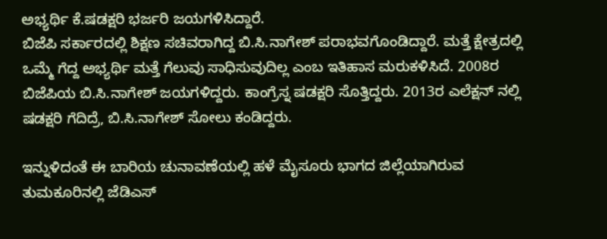ಅಭ್ಯರ್ಥಿ ಕೆ.ಷಡಕ್ಷರಿ ಭರ್ಜರಿ ಜಯಗಳಿಸಿದ್ದಾರೆ.
ಬಿಜೆಪಿ ಸರ್ಕಾರದಲ್ಲಿ ಶಿಕ್ಷಣ ಸಚಿವರಾಗಿದ್ದ ಬಿ.ಸಿ.ನಾಗೇಶ್ ಪರಾಭವಗೊಂಡಿದ್ದಾರೆ. ಮತ್ತೆ ಕ್ಷೇತ್ರದಲ್ಲಿ ಒಮ್ಮೆ ಗೆದ್ದ ಅಭ್ಯರ್ಥಿ ಮತ್ತೆ ಗೆಲುವು ಸಾಧಿಸುವುದಿಲ್ಲ ಎಂಬ ಇತಿಹಾಸ ಮರುಕಳಿಸಿದೆ. 2008ರ ಬಿಜೆಪಿಯ ಬಿ.ಸಿ.ನಾಗೇಶ್ ಜಯಗಳಿದ್ದರು. ಕಾಂಗ್ರೆಸ್ನ ಷಡಕ್ಷರಿ ಸೊತ್ತಿದ್ದರು. 2013ರ ಎಲೆಕ್ಷನ್ ನಲ್ಲಿ ಷಡಕ್ಷರಿ ಗೆದಿದ್ರೆ, ಬಿ.ಸಿ.ನಾಗೇಶ್ ಸೋಲು ಕಂಡಿದ್ದರು.

ಇನ್ನುಳಿದಂತೆ ಈ ಬಾರಿಯ ಚುನಾವಣೆಯಲ್ಲಿ ಹಳೆ ಮೈಸೂರು ಭಾಗದ ಜಿಲ್ಲೆಯಾಗಿರುವ ತುಮಕೂರಿನಲ್ಲಿ ಜೆಡಿಎಸ್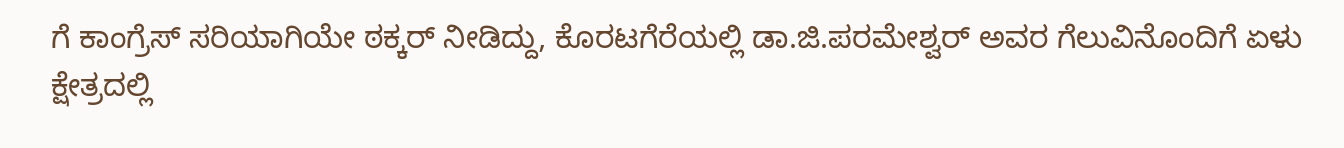ಗೆ ಕಾಂಗ್ರೆಸ್ ಸರಿಯಾಗಿಯೇ ಠಕ್ಕರ್ ನೀಡಿದ್ದು, ಕೊರಟಗೆರೆಯಲ್ಲಿ ಡಾ.ಜಿ.ಪರಮೇಶ್ವರ್ ಅವರ ಗೆಲುವಿನೊಂದಿಗೆ ಏಳು ಕ್ಷೇತ್ರದಲ್ಲಿ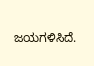ಜಯಗಳಿಸಿದೆ.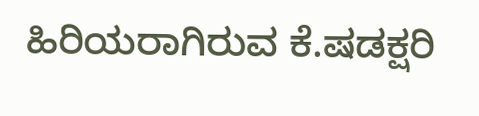ಹಿರಿಯರಾಗಿರುವ ಕೆ.ಷಡಕ್ಷರಿ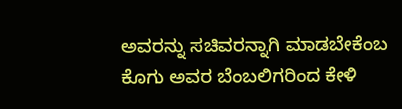ಅವರನ್ನು ಸಚಿವರನ್ನಾಗಿ ಮಾಡಬೇಕೆಂಬ ಕೊಗು ಅವರ ಬೆಂಬಲಿಗರಿಂದ ಕೇಳಿ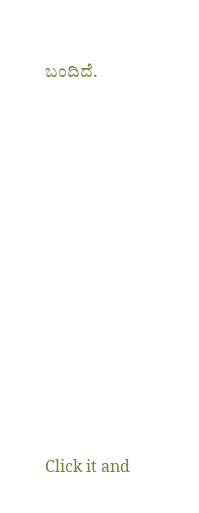ಬಂದಿದೆ.












Click it and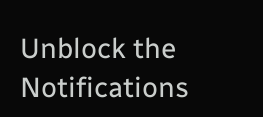Unblock the Notifications